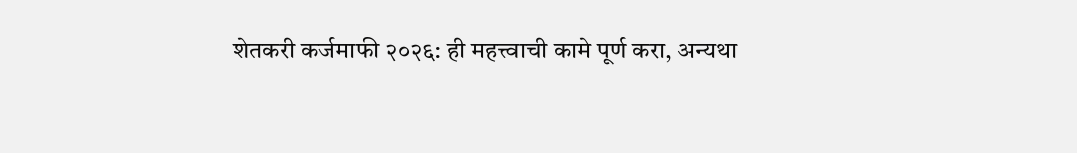शेतकरी कर्जमाफी २०२६: ही महत्त्वाची कामे पूर्ण करा, अन्यथा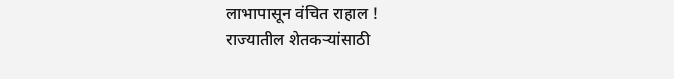लाभापासून वंचित राहाल !
राज्यातील शेतकऱ्यांसाठी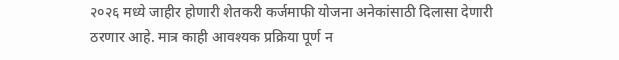२०२६ मध्ये जाहीर होणारी शेतकरी कर्जमाफी योजना अनेकांसाठी दिलासा देणारी ठरणार आहे. मात्र काही आवश्यक प्रक्रिया पूर्ण न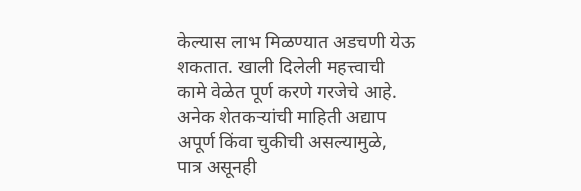केल्यास लाभ मिळण्यात अडचणी येऊ शकतात. खाली दिलेली महत्त्वाची कामे वेळेत पूर्ण करणे गरजेचे आहे. अनेक शेतकऱ्यांची माहिती अद्याप अपूर्ण किंवा चुकीची असल्यामुळे, पात्र असूनही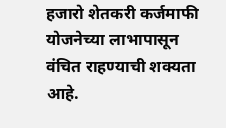हजारो शेतकरी कर्जमाफी योजनेच्या लाभापासून वंचित राहण्याची शक्यता आहे.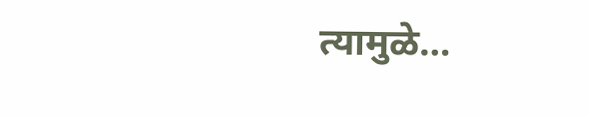त्यामुळे…